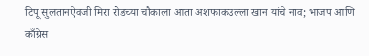टिपू सुलतानऐवजी मिरा रोडच्या चौकाला आता अशफाकउल्ला खान यांचे नाव; भाजप आणि काँग्रेस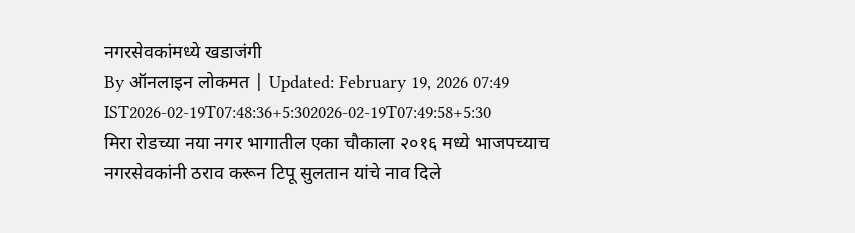नगरसेवकांमध्ये खडाजंगी
By ऑनलाइन लोकमत | Updated: February 19, 2026 07:49 IST2026-02-19T07:48:36+5:302026-02-19T07:49:58+5:30
मिरा रोडच्या नया नगर भागातील एका चौकाला २०१६ मध्ये भाजपच्याच नगरसेवकांनी ठराव करून टिपू सुलतान यांचे नाव दिले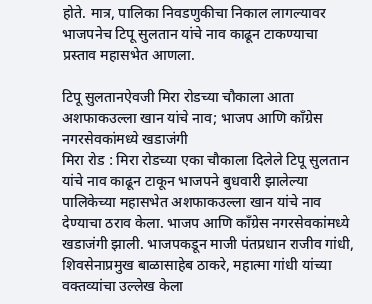होते. मात्र, पालिका निवडणुकीचा निकाल लागल्यावर भाजपनेच टिपू सुलतान यांचे नाव काढून टाकण्याचा प्रस्ताव महासभेत आणला.

टिपू सुलतानऐवजी मिरा रोडच्या चौकाला आता अशफाकउल्ला खान यांचे नाव; भाजप आणि काँग्रेस नगरसेवकांमध्ये खडाजंगी
मिरा रोड : मिरा रोडच्या एका चौकाला दिलेले टिपू सुलतान यांचे नाव काढून टाकून भाजपने बुधवारी झालेल्या पालिकेच्या महासभेत अशफाकउल्ला खान यांचे नाव देण्याचा ठराव केला. भाजप आणि काँग्रेस नगरसेवकांमध्ये खडाजंगी झाली. भाजपकडून माजी पंतप्रधान राजीव गांधी, शिवसेनाप्रमुख बाळासाहेब ठाकरे, महात्मा गांधी यांच्या वक्तव्यांचा उल्लेख केला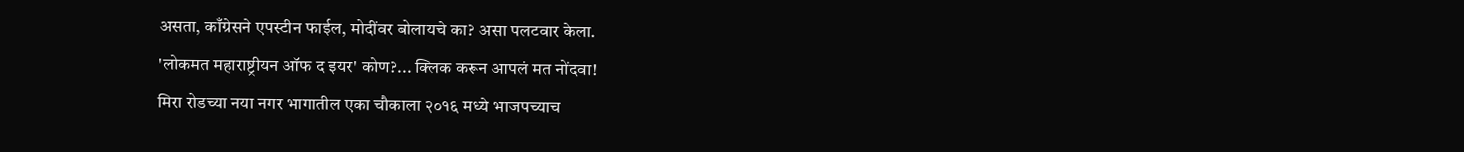असता, काँग्रेसने एपस्टीन फाईल, मोदींवर बोलायचे का? असा पलटवार केला.
'लोकमत महाराष्ट्रीयन ऑफ द इयर' कोण?... क्लिक करून आपलं मत नोंदवा!
मिरा रोडच्या नया नगर भागातील एका चौकाला २०१६ मध्ये भाजपच्याच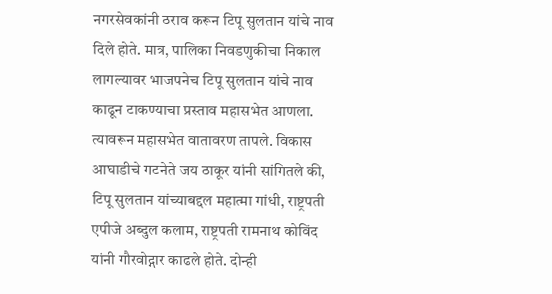नगरसेवकांनी ठराव करून टिपू सुलतान यांचे नाव दिले होते. मात्र, पालिका निवडणुकीचा निकाल लागल्यावर भाजपनेच टिपू सुलतान यांचे नाव काढून टाकण्याचा प्रस्ताव महासभेत आणला. त्यावरून महासभेत वातावरण तापले. विकास आघाडीचे गटनेते जय ठाकूर यांनी सांगितले की, टिपू सुलतान यांच्याबद्दल महात्मा गांधी, राष्ट्रपती एपीजे अब्दुल कलाम, राष्ट्रपती रामनाथ कोविंद यांनी गौरवोद्गार काढले होते. दोन्ही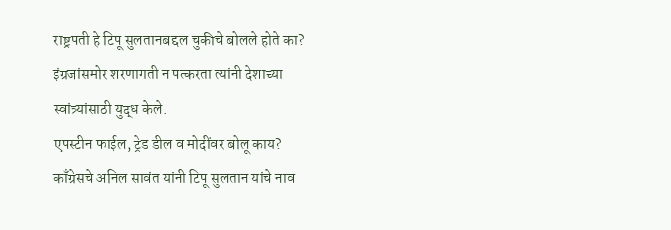राष्ट्रपती हे टिपू सुलतानबद्दल चुकीचे बोलले होते का? इंग्रजांसमोर शरणागती न पत्करता त्यांनी देशाच्या स्वांत्र्यांसाठी युद्ध केले.
एपस्टीन फाईल, ट्रेड डील व मोदींवर बोलू काय?
काँग्रेसचे अनिल सावंत यांनी टिपू सुलतान यांचे नाव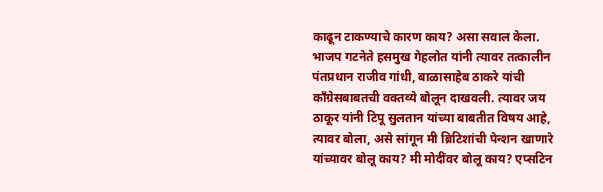काढून टाकण्याचे कारण काय? असा सवाल केला.
भाजप गटनेते हसमुख गेहलोत यांनी त्यावर तत्कालीन पंतप्रधान राजीव गांधी, बाळासाहेब ठाकरे यांची काँग्रेसबाबतची वक्तव्ये बोलून दाखवली. त्यावर जय ठाकूर यांनी टिपू सुलतान यांच्या बाबतीत विषय आहे, त्यावर बोला, असे सांगून मी ब्रिटिशांची पेन्शन खाणारे यांच्यावर बोलू काय? मी मोदींवर बोलू काय? एप्सटिन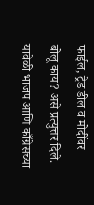फाईल, ट्रेड डील व मोदींवर बोलू काय? असे प्रत्युत्तर दिले. यावेळी भाजप आणि काँग्रेसच्या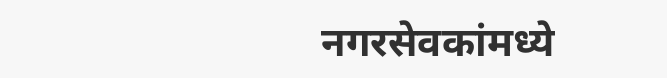नगरसेवकांमध्ये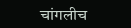चांगलीच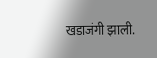खडाजंगी झाली.